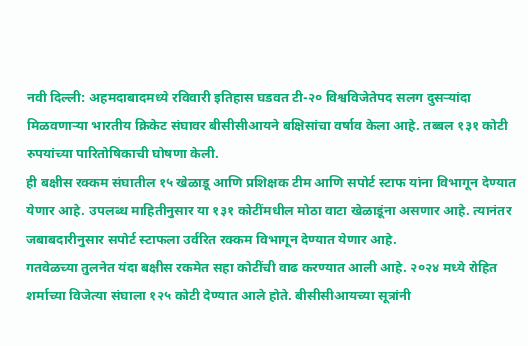नवी दिल्ली: अहमदाबादमध्ये रविवारी इतिहास घडवत टी-२० विश्वविजेतेपद सलग दुसऱ्यांदा मिळवणाऱ्या भारतीय क्रिकेट संघावर बीसीसीआयने बक्षिसांचा वर्षाव केला आहे. तब्बल १३१ कोटी रुपयांच्या पारितोषिकाची घोषणा केली.
ही बक्षीस रक्कम संघातील १५ खेळाडू आणि प्रशिक्षक टीम आणि सपोर्ट स्टाफ यांना विभागून देण्यात येणार आहे. उपलब्ध माहितीनुसार या १३१ कोटींमधील मोठा वाटा खेळाडूंना असणार आहे. त्यानंतर जबाबदारीनुसार सपोर्ट स्टाफला उर्वरित रक्कम विभागून देण्यात येणार आहे.
गतवेळच्या तुलनेत यंदा बक्षीस रकमेत सहा कोटींची वाढ करण्यात आली आहे. २०२४ मध्ये रोहित शर्माच्या विजेत्या संघाला १२५ कोटी देण्यात आले होते. बीसीसीआयच्या सूत्रांनी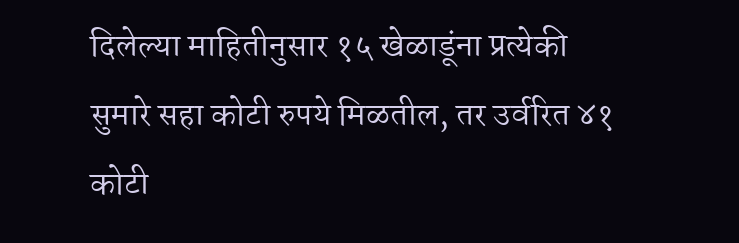दिलेल्या माहितीनुसार १५ खेळाडूंना प्रत्येकी सुमारे सहा कोटी रुपये मिळतील, तर उर्वरित ४१ कोटी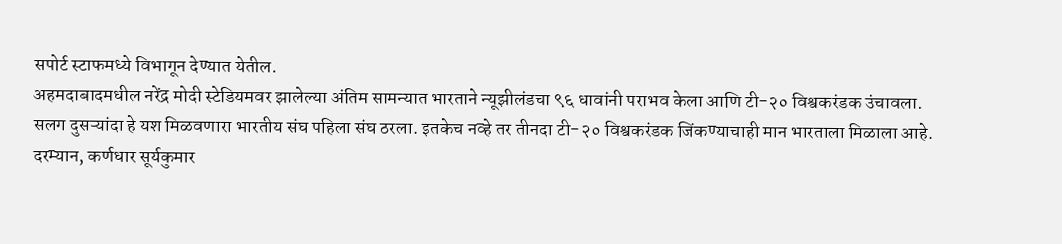सपोर्ट स्टाफमध्ये विभागून देण्यात येतील.
अहमदाबादमधील नरेंद्र मोदी स्टेडियमवर झालेल्या अंतिम सामन्यात भारताने न्यूझीलंडचा ९६ धावांनी पराभव केला आणि टी-२० विश्वकरंडक उंचावला. सलग दुसऱ्यांदा हे यश मिळवणारा भारतीय संघ पहिला संघ ठरला. इतकेच नव्हे तर तीनदा टी-२० विश्वकरंडक जिंकण्याचाही मान भारताला मिळाला आहे.
दरम्यान, कर्णधार सूर्यकुमार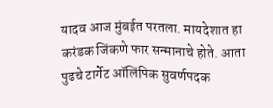यादव आज मुंबईत परतला. मायदेशात हा करंडक जिंकणे फार सन्मानाचे होते. आता पुढचे टार्गेट ऑलिंपिक सुवर्णपदक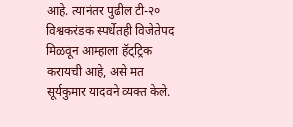आहे. त्यानंतर पुढील टी-२० विश्वकरंडक स्पर्धेतही विजेतेपद मिळवून आम्हाला हॅट्ट्रिक करायची आहे, असे मत सूर्यकुमार यादवने व्यक्त केले.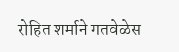रोहित शर्माने गतवेळेस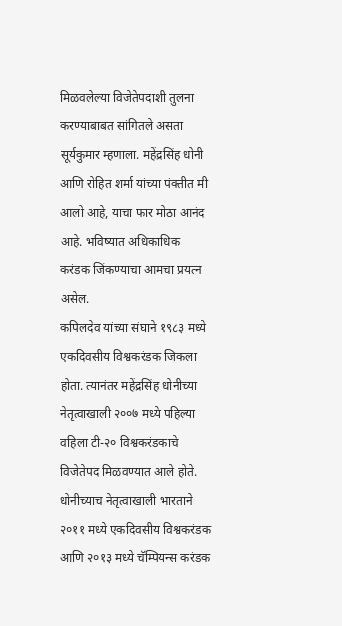मिळवलेल्या विजेतेपदाशी तुलना करण्याबाबत सांगितले असता सूर्यकुमार म्हणाला. महेंद्रसिंह धोनी आणि रोहित शर्मा यांच्या पंक्तीत मी आलो आहे, याचा फार मोठा आनंद आहे. भविष्यात अधिकाधिक करंडक जिंकण्याचा आमचा प्रयत्न असेल.
कपिलदेव यांच्या संघाने १९८३ मध्ये एकदिवसीय विश्वकरंडक जिकला होता. त्यानंतर महेंद्रसिंह धोनीच्या नेतृत्वाखाली २००७ मध्ये पहिल्या वहिला टी-२० विश्वकरंडकाचे विजेतेपद मिळवण्यात आले होते. धोनीच्याच नेतृत्वाखाली भारताने २०११ मध्ये एकदिवसीय विश्वकरंडक आणि २०१३ मध्ये चॅम्पियन्स करंडक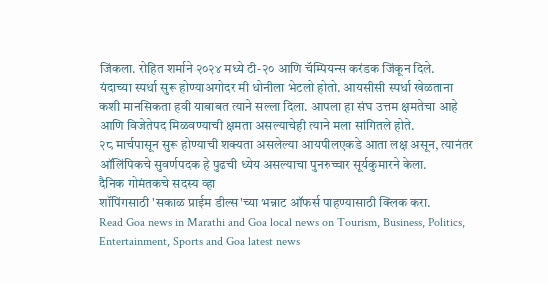जिंकला. रोहित शर्माने २०२४ मध्ये टी-२० आणि चॅम्पियन्स करंडक जिंकून दिले.
यंदाच्या स्पर्धा सुरू होण्याअगोदर मी धोनीला भेटलो होतो. आयसीसी स्पर्धा खेळताना कशी मानसिकता हवी याबाबत त्याने सल्ला दिला. आपला हा संघ उत्तम क्षमतेचा आहे आणि विजेतेपद मिळवण्याची क्षमता असल्याचेही त्याने मला सांगितले होते.
२८ मार्चपासून सुरू होण्याची शक्यता असलेल्या आयपीलएकडे आता लक्ष असून, त्यानंतर ऑलिंपिकचे सुवर्णपदक हे पुढची ध्येय असल्याचा पुनरुच्चार सूर्यकुमारने केला.
दैनिक गोमंतकचे सदस्य व्हा
शॉपिंगसाठी 'सकाळ प्राईम डील्स'च्या भन्नाट ऑफर्स पाहण्यासाठी क्लिक करा.
Read Goa news in Marathi and Goa local news on Tourism, Business, Politics, Entertainment, Sports and Goa latest news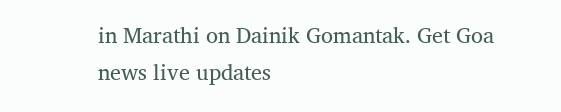in Marathi on Dainik Gomantak. Get Goa news live updates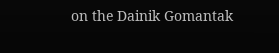on the Dainik Gomantak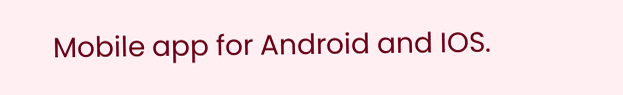Mobile app for Android and IOS.